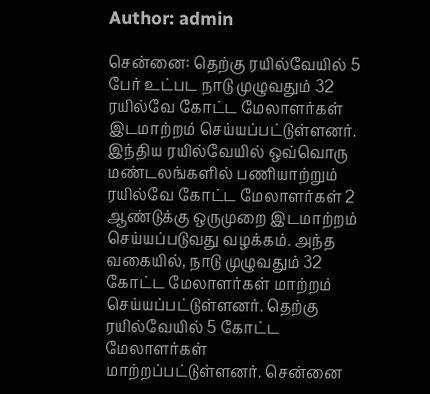Author: admin

சென்னை: தெற்கு ரயில்வேயில் 5 பேர் உட்பட நாடு முழுவதும் 32 ரயில்வே கோட்ட மேலாளர்கள் இடமாற்றம் செய்யப்பட்டுள்ளனர். இந்திய ரயில்வேயில் ஒவ்வொரு மண்டலங்களில் பணியாற்றும் ரயில்வே கோட்ட மேலாளர்கள் 2 ஆண்டுக்கு ஒருமுறை இடமாற்றம் செய்யப்படுவது வழக்கம். அந்த வகையில், நாடு முழுவதும் 32 கோட்ட மேலாளர்கள் மாற்றம் செய்யப்பட்டுள்ளனர். தெற்கு ரயில்வேயில் 5 கோட்ட மேலாளர்கள் மாற்றப்பட்டுள்ளனர். சென்னை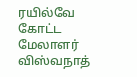ரயில்வே கோட்ட மேலாளர் விஸ்வநாத்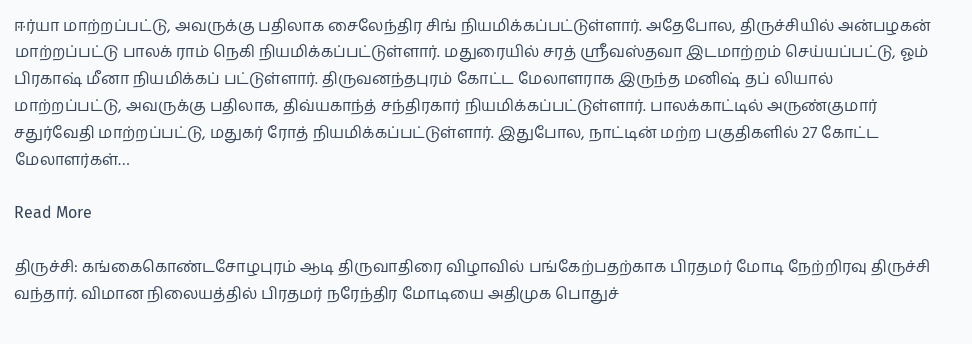ஈர்யா மாற்றப்பட்டு, அவருக்கு பதிலாக சைலேந்திர சிங் நியமிக்கப்பட்டுள்ளார். அதேபோல, திருச்சியில் அன்பழகன் மாற்றப்பட்டு பாலக் ராம் நெகி நியமிக்கப்பட்டுள்ளார். மதுரையில் சரத் ஸ்ரீவஸ்தவா இடமாற்றம் செய்யப்பட்டு, ஓம் பிரகாஷ் மீனா நியமிக்கப் பட்டுள்ளார். திருவனந்தபுரம் கோட்ட மேலாளராக இருந்த மனிஷ் தப் லியால் மாற்றப்பட்டு, அவருக்கு பதிலாக, திவ்யகாந்த் சந்திரகார் நியமிக்கப்பட்டுள்ளார். பாலக்காட்டில் அருண்குமார் சதுர்வேதி மாற்றப்பட்டு, மதுகர் ரோத் நியமிக்கப்பட்டுள்ளார். இதுபோல, நாட்டின் மற்ற பகுதிகளில் 27 கோட்ட மேலாளர்கள்…

Read More

திருச்சி: கங்கைகொண்டசோழபுரம் ஆடி திருவாதிரை விழாவில் பங்கேற்பதற்காக பிரதமர் மோடி நேற்றிரவு திருச்சி வந்தார். விமான நிலையத்தில் பிரதமர் நரேந்திர மோடியை அதிமுக பொதுச்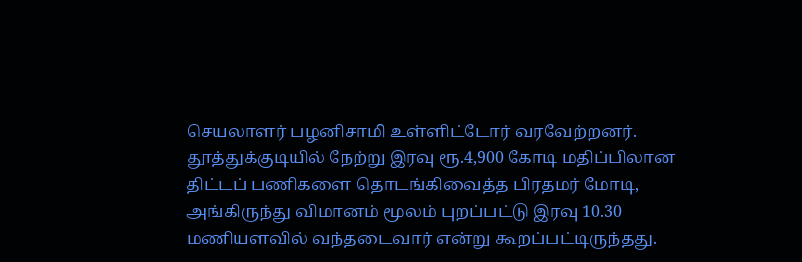செயலாளர் பழனிசாமி உள்ளிட்டோர் வரவேற்றனர். தூத்துக்குடியில் நேற்று இரவு ரூ.4,900 கோடி மதிப்பிலான திட்டப் பணிகளை தொடங்கிவைத்த பிரதமர் மோடி, அங்கிருந்து விமானம் மூலம் புறப்பட்டு இரவு 10.30 மணியளவில் வந்தடைவார் என்று கூறப்பட்டிருந்தது.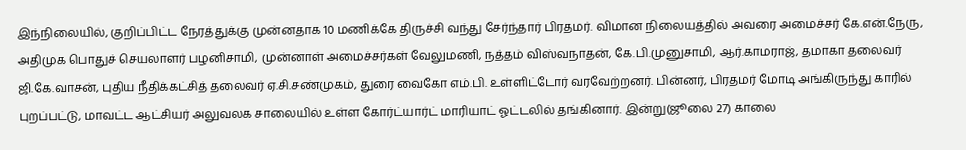இந்நிலையில், குறிப்பிட்ட நேரத்துக்கு முன்னதாக 10 மணிக்கே திருச்சி வந்து சேர்ந்தார் பிரதமர். விமான நிலையத்தில் அவரை அமைச்சர் கே.என்.நேரு, அதிமுக பொதுச் செயலாளர் பழனிசாமி, முன்னாள் அமைச்சர்கள் வேலுமணி, நத்தம் விஸ்வநாதன், கே.பி.முனுசாமி, ஆர்.காமராஜ், தமாகா தலைவர் ஜி.கே.வாசன், புதிய நீதிக்கட்சித் தலைவர் ஏ.சி.சண்முகம், துரை வைகோ எம்.பி. உள்ளிட்டோர் வரவேற்றனர். பின்னர், பிரதமர் மோடி அங்கிருந்து காரில் புறப்பட்டு, மாவட்ட ஆட்சியர் அலுவலக சாலையில் உள்ள கோர்ட்யார்ட் மாரியாட் ஓட்டலில் தங்கினார். இன்று(ஜூலை 27) காலை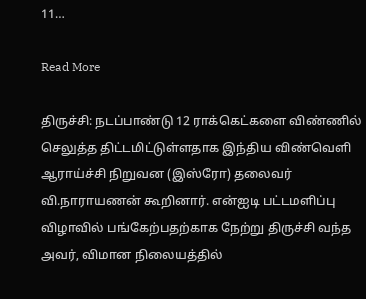11…

Read More

திருச்சி: நடப்பாண்டு 12 ராக்கெட்களை விண்ணில் செலுத்த திட்டமிட்டுள்ளதாக இந்திய விண்வெளி ஆராய்ச்சி நிறுவன (இஸ்ரோ) தலைவர் வி.நாராயணன் கூறினார். என்ஐடி பட்டமளிப்பு விழாவில் பங்கேற்பதற்காக நேற்று திருச்சி வந்த அவர், விமான நிலையத்தில்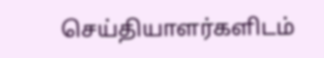செய்தியாளர்களிடம்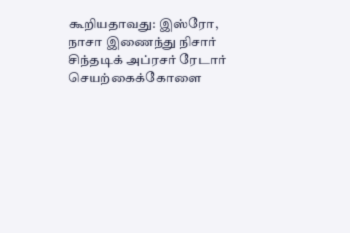கூறியதாவது: இஸ்ரோ, நாசா இணைந்து நிசார் சிந்தடிக் அப்ரசர் ரேடார் செயற்கைக்கோளை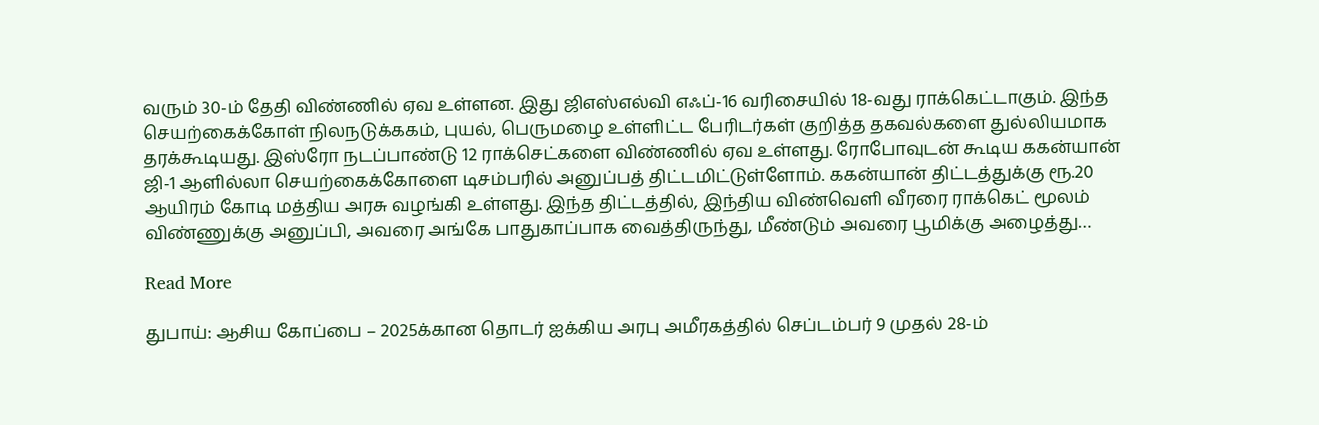வரும் 30-ம் தேதி விண்ணில் ஏவ உள்ளன. இது ஜிஎஸ்எல்வி எஃப்-16 வரிசையில் 18-வது ராக்கெட்டாகும். இந்த செயற்கைக்கோள் நிலநடுக்ககம், புயல், பெருமழை உள்ளிட்ட பேரிடர்கள் குறித்த தகவல்களை துல்லியமாக தரக்கூடியது. இஸ்ரோ நடப்பாண்டு 12 ராக்செட்களை விண்ணில் ஏவ உள்ளது. ரோபோவுடன் கூடிய ககன்யான் ஜி-1 ஆளில்லா செயற்கைக்கோளை டிசம்பரில் அனுப்பத் திட்டமிட்டுள்ளோம். ககன்யான் திட்டத்துக்கு ரூ.20 ஆயிரம் கோடி மத்திய அரசு வழங்கி உள்ளது. இந்த திட்டத்தில், இந்திய விண்வெளி வீரரை ராக்கெட் மூலம் விண்ணுக்கு அனுப்பி, அவரை அங்கே பாதுகாப்பாக வைத்திருந்து, மீண்டும் அவரை பூமிக்கு அழைத்து…

Read More

துபாய்: ஆசிய கோப்பை – 2025க்கான தொடர் ஐக்கிய அரபு அமீரகத்தில் செப்டம்பர் 9 முதல் 28-ம்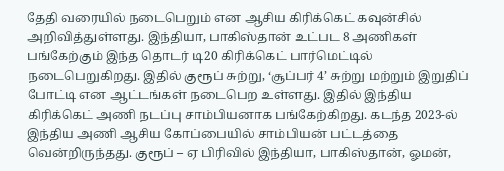தேதி வரையில் நடைபெறும் என ஆசிய கிரிக்கெட் கவுன்சில் அறிவித்துள்ளது. இந்தியா, பாகிஸ்தான் உட்பட 8 அணிகள் பங்கேற்கும் இந்த தொடர் டி20 கிரிக்கெட் பார்மெட்டில் நடைபெறுகிறது. இதில் குரூப் சுற்று, ‘சூப்பர் 4’ சுற்று மற்றும் இறுதிப் போட்டி என ஆட்டங்கள் நடைபெற உள்ளது. இதில் இந்திய கிரிக்கெட் அணி நடப்பு சாம்பியனாக பங்கேற்கிறது. கடந்த 2023-ல் இந்திய அணி ஆசிய கோப்பையில் சாம்பியன் பட்டத்தை வென்றிருந்தது. குரூப் – ஏ பிரிவில் இந்தியா, பாகிஸ்தான், ஓமன்,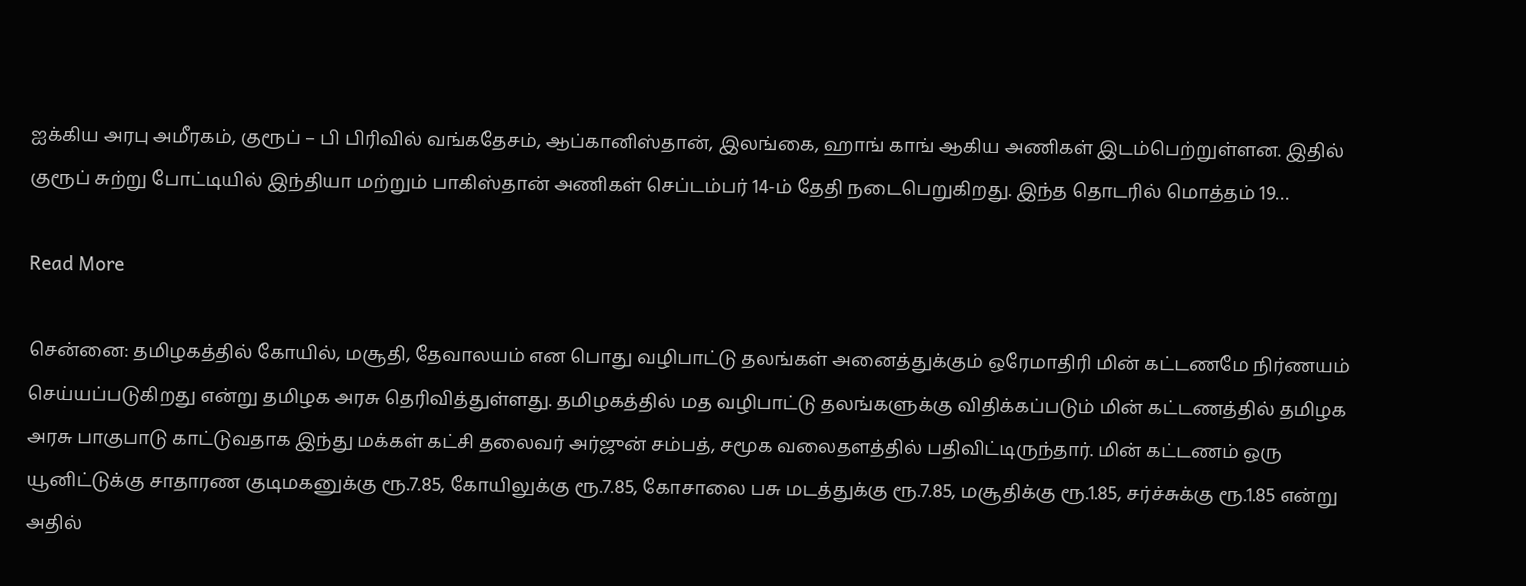ஐக்கிய அரபு அமீரகம், குரூப் – பி பிரிவில் வங்கதேசம், ஆப்கானிஸ்தான், இலங்கை, ஹாங் காங் ஆகிய அணிகள் இடம்பெற்றுள்ளன. இதில் குரூப் சுற்று போட்டியில் இந்தியா மற்றும் பாகிஸ்தான் அணிகள் செப்டம்பர் 14-ம் தேதி நடைபெறுகிறது. இந்த தொடரில் மொத்தம் 19…

Read More

சென்னை: தமிழகத்தில் கோயில், மசூதி, தேவாலயம் என பொது வழிபாட்டு தலங்கள் அனைத்துக்கும் ஒரேமாதிரி மின் கட்டணமே நிர்ணயம் செய்யப்படுகிறது என்று தமிழக அரசு தெரிவித்துள்ளது. தமிழகத்தில் மத வழிபாட்டு தலங்களுக்கு விதிக்கப்படும் மின் கட்டணத்தில் தமிழக அரசு பாகுபாடு காட்டுவதாக இந்து மக்கள் கட்சி தலைவர் அர்ஜுன் சம்பத், சமூக வலைதளத்தில் பதிவிட்டிருந்தார். மின் கட்டணம் ஒரு யூனிட்டுக்கு சாதாரண குடிமகனுக்கு ரூ.7.85, கோயிலுக்கு ரூ.7.85, கோசாலை பசு மடத்துக்கு ரூ.7.85, மசூதிக்கு ரூ.1.85, சர்ச்சுக்கு ரூ.1.85 என்று அதில்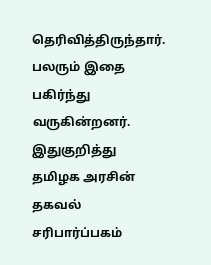தெரிவித்திருந்தார். பலரும் இதை பகிர்ந்து வருகின்றனர். இதுகுறித்து தமிழக அரசின் தகவல் சரிபார்ப்பகம்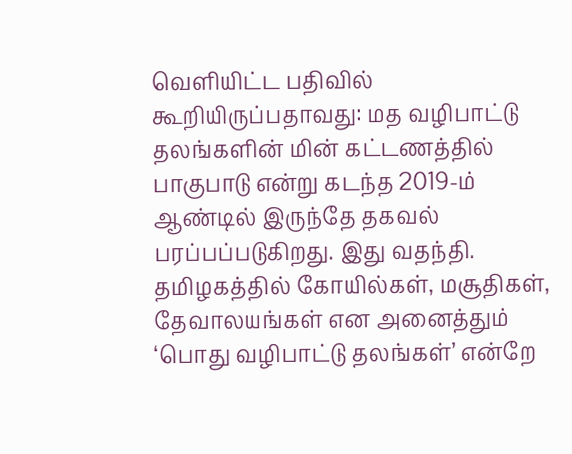வெளியிட்ட பதிவில் கூறியிருப்பதாவது: மத வழிபாட்டு தலங்களின் மின் கட்டணத்தில் பாகுபாடு என்று கடந்த 2019-ம் ஆண்டில் இருந்தே தகவல் பரப்பப்படுகிறது. இது வதந்தி. தமிழகத்தில் கோயில்கள், மசூதிகள், தேவாலயங்கள் என அனைத்தும் ‘பொது வழிபாட்டு தலங்கள்’ என்றே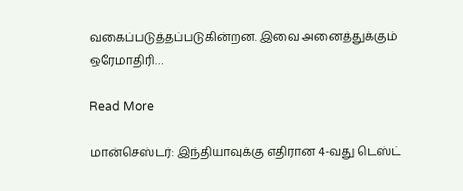வகைப்படுத்தப்படுகின்றன. இவை அனைத்துக்கும் ஒரேமாதிரி…

Read More

மான்செஸ்டர்: இந்தியாவுக்கு எதிரான 4-வது டெஸ்ட்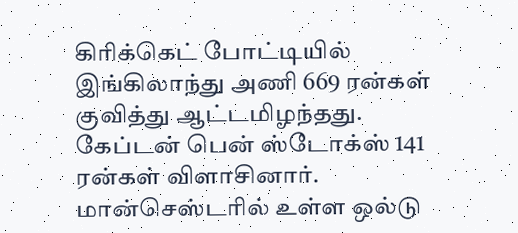கிரிக்கெட் போட்டியில் இங்கிலாந்து அணி 669 ரன்கள் குவித்து ஆட்டமிழந்தது. கேப்டன் பென் ஸ்டோக்ஸ் 141 ரன்கள் விளாசினார். மான்செஸ்டரில் உள்ள ஒல்டு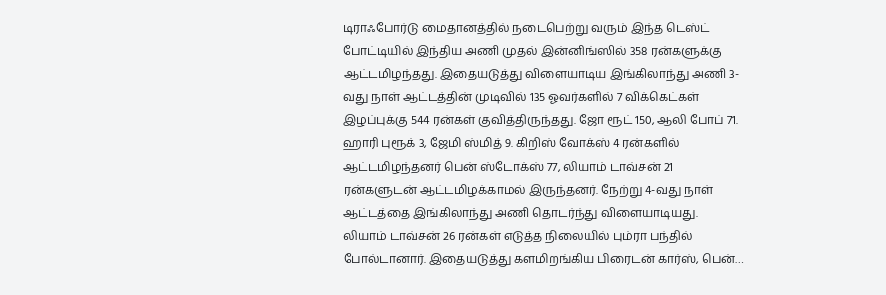டிராஃபோர்டு மைதானத்தில் நடைபெற்று வரும் இந்த டெஸ்ட் போட்டியில் இந்திய அணி முதல் இன்னிங்ஸில் 358 ரன்களுக்கு ஆட்டமிழந்தது. இதையடுத்து விளையாடிய இங்கிலாந்து அணி 3-வது நாள் ஆட்டத்தின் முடிவில் 135 ஓவர்களில் 7 விக்கெட்கள் இழப்புக்கு 544 ரன்கள் குவித்திருந்தது. ஜோ ரூட் 150, ஆலி போப் 71. ஹாரி புரூக் 3, ஜேமி ஸ்மித் 9. கிறிஸ் வோக்ஸ் 4 ரன்களில் ஆட்டமிழந்தனர் பென் ஸ்டோக்ஸ் 77, லியாம் டாவ்சன் 21 ரன்களுடன் ஆட்டமிழக்காமல் இருந்தனர். நேற்று 4-வது நாள் ஆட்டத்தை இங்கிலாந்து அணி தொடர்ந்து விளையாடியது. லியாம் டாவ்சன் 26 ரன்கள் எடுத்த நிலையில் பும்ரா பந்தில் போல்டானார். இதையடுத்து களமிறங்கிய பிரைடன் கார்ஸ், பென்…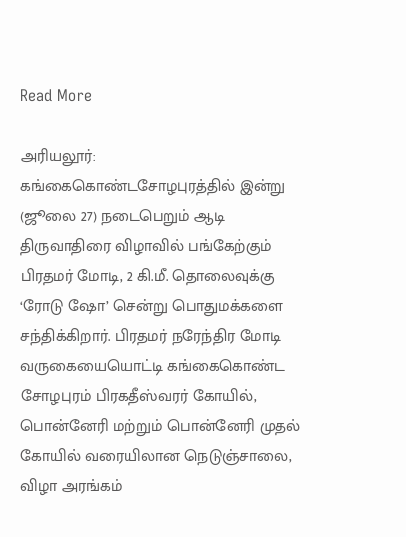Read More

அரியலூர்: கங்கைகொண்டசோழபுரத்தில் இன்று (ஜூலை 27) நடைபெறும் ஆடி திருவாதிரை விழாவில் பங்கேற்கும் பிரதமர் மோடி, 2 கி.மீ. தொலைவுக்கு ‘ரோடு ஷோ’ சென்று பொதுமக்களை சந்திக்கிறார். பிரதமர் நரேந்திர மோடி வருகையையொட்டி கங்கைகொண்ட சோழபுரம் பிரகதீஸ்வரர் கோயில், பொன்னேரி மற்றும் பொன்னேரி முதல் கோயில் வரையிலான நெடுஞ்சாலை, விழா அரங்கம்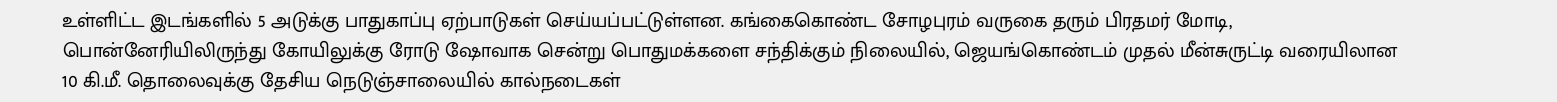உள்ளிட்ட இடங்களில் 5 அடுக்கு பாதுகாப்பு ஏற்பாடுகள் செய்யப்பட்டுள்ளன. கங்கைகொண்ட சோழபுரம் வருகை தரும் பிரதமர் மோடி, பொன்னேரியிலிருந்து கோயிலுக்கு ரோடு ஷோவாக சென்று பொதுமக்களை சந்திக்கும் நிலையில், ஜெயங்கொண்டம் முதல் மீன்சுருட்டி வரையிலான 10 கி.மீ. தொலைவுக்கு தேசிய நெடுஞ்சாலையில் கால்நடைகள்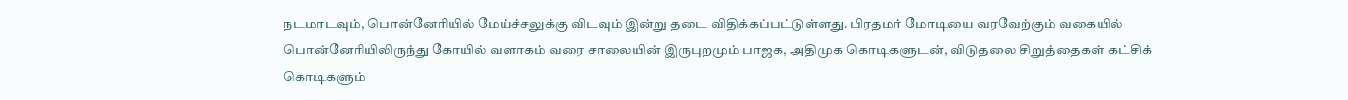நடமாடவும், பொன்னேரியில் மேய்ச்சலுக்கு விடவும் இன்று தடை விதிக்கப்பட்டுள்ளது. பிரதமர் மோடியை வரவேற்கும் வகையில் பொன்னேரியிலிருந்து கோயில் வளாகம் வரை சாலையின் இருபுறமும் பாஜக, அதிமுக கொடிகளுடன், விடுதலை சிறுத்தைகள் கட்சிக் கொடிகளும்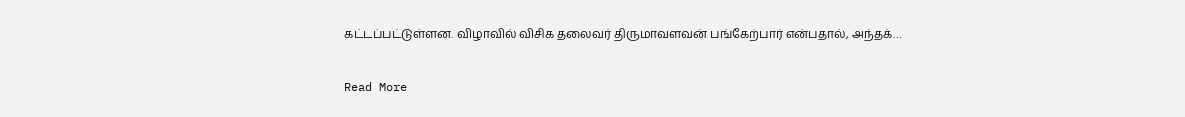கட்டப்பட்டுள்ளன. விழாவில் விசிக தலைவர் திருமாவளவன் பங்கேற்பார் என்பதால், அந்தக்…

Read More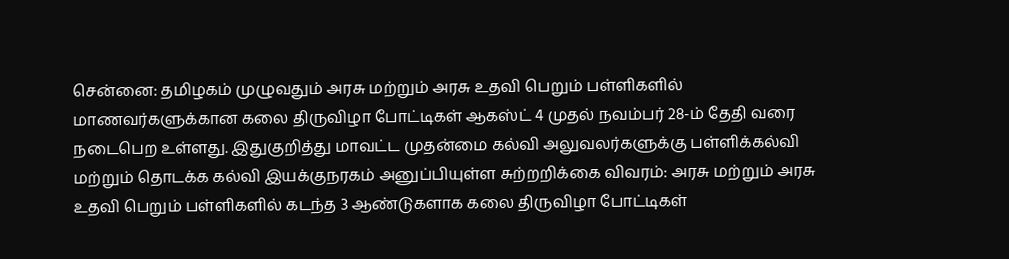சென்னை: தமிழகம் முழுவதும் அரசு மற்றும் அரசு உதவி பெறும் பள்ளிகளில் மாணவர்களுக்கான கலை திருவிழா போட்டிகள் ஆகஸ்ட் 4 முதல் நவம்பர் 28-ம் தேதி வரை நடைபெற உள்ளது. இதுகுறித்து மாவட்ட முதன்மை கல்வி அலுவலர்களுக்கு பள்ளிக்கல்வி மற்றும் தொடக்க கல்வி இயக்குநரகம் அனுப்பியுள்ள சுற்றறிக்கை விவரம்: அரசு மற்றும் அரசு உதவி பெறும் பள்ளிகளில் கடந்த 3 ஆண்டுகளாக கலை திருவிழா போட்டிகள்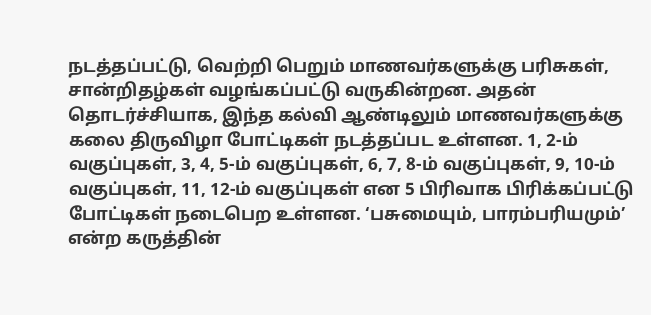நடத்தப்பட்டு, வெற்றி பெறும் மாணவர்களுக்கு பரிசுகள், சான்றிதழ்கள் வழங்கப்பட்டு வருகின்றன. அதன் தொடர்ச்சியாக, இந்த கல்வி ஆண்டிலும் மாணவர்களுக்கு கலை திருவிழா போட்டிகள் நடத்தப்பட உள்ளன. 1, 2-ம் வகுப்புகள், 3, 4, 5-ம் வகுப்புகள், 6, 7, 8-ம் வகுப்புகள், 9, 10-ம் வகுப்புகள், 11, 12-ம் வகுப்புகள் என 5 பிரிவாக பிரிக்கப்பட்டு போட்டிகள் நடைபெற உள்ளன. ‘பசுமையும், பாரம்பரியமும்’ என்ற கருத்தின்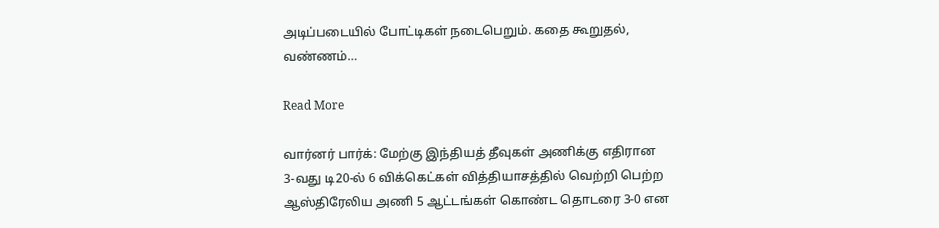அடிப்படையில் போட்டிகள் நடைபெறும். கதை கூறுதல், வண்ணம்…

Read More

வார்னர் பார்க்: மேற்கு இந்தியத் தீவுகள் அணிக்கு எதிரான 3-வது டி20-ல் 6 விக்கெட்கள் வித்தியாசத்தில் வெற்றி பெற்ற ஆஸ்திரேலிய அணி 5 ஆட்டங்கள் கொண்ட தொடரை 3-0 என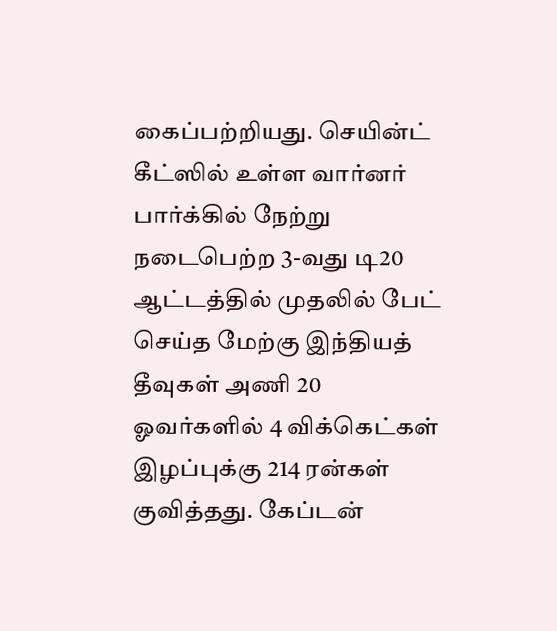கைப்பற்றியது. செயின்ட் கீட்ஸில் உள்ள வார்னர் பார்க்கில் நேற்று நடைபெற்ற 3-வது டி20 ஆட்டத்தில் முதலில் பேட் செய்த மேற்கு இந்தியத் தீவுகள் அணி 20 ஓவர்களில் 4 விக்கெட்கள் இழப்புக்கு 214 ரன்கள் குவித்தது. கேப்டன்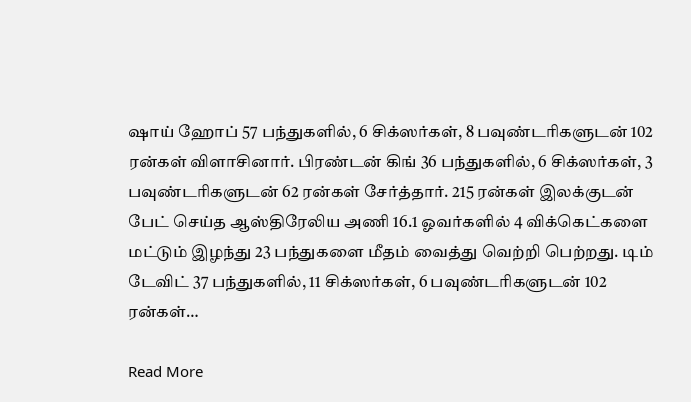ஷாய் ஹோப் 57 பந்துகளில், 6 சிக்ஸர்கள், 8 பவுண்டரிகளுடன் 102 ரன்கள் விளாசினார். பிரண்டன் கிங் 36 பந்துகளில், 6 சிக்ஸர்கள், 3 பவுண்டரிகளுடன் 62 ரன்கள் சேர்த்தார். 215 ரன்கள் இலக்குடன் பேட் செய்த ஆஸ்திரேலிய அணி 16.1 ஓவர்களில் 4 விக்கெட்களை மட்டும் இழந்து 23 பந்துகளை மீதம் வைத்து வெற்றி பெற்றது. டிம் டேவிட் 37 பந்துகளில், 11 சிக்ஸர்கள், 6 பவுண்டரிகளுடன் 102 ரன்கள்…

Read More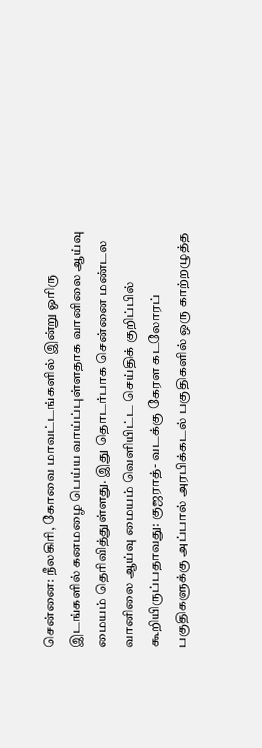சென்னை: நீலகிரி, கோவை மாவட்டங்களில் இன்று ஓரிரு இடங்களில் கனமழை பெய்ய வாய்ப்புள்ளதாக வானிலை ஆய்வு மையம் தெரிவித்துள்ளது. இது தொடர்பாக சென்னை மண்டல வானிலை ஆய்வு மையம் வெளியிட்ட செய்திக் குறிப்பில் கூறியிருப்பதாவது: குஜராத்- வடக்கு கேரள கடலோரப் பகுதிகளுக்கு அப்பால் அரபிக்கடல் பகுதிகளில் ஒரு காற்றழுத்த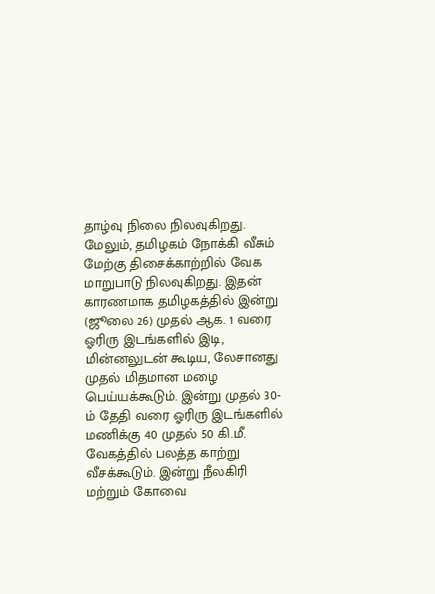தாழ்வு நிலை நிலவுகிறது. மேலும், தமிழகம் நோக்கி வீசும் மேற்கு திசைக்காற்றில் வேக மாறுபாடு நிலவுகிறது. இதன் காரணமாக தமிழகத்தில் இன்று (ஜூலை 26) முதல் ஆக. 1 வரை ஓரிரு இடங்களில் இடி, மின்னலுடன் கூடிய, லேசானது முதல் மிதமான மழை பெய்யக்கூடும். இன்று முதல் 30-ம் தேதி வரை ஓரிரு இடங்களில் மணிக்கு 40 முதல் 50 கி.மீ. வேகத்தில் பலத்த காற்று வீசக்கூடும். இன்று நீலகிரி மற்றும் கோவை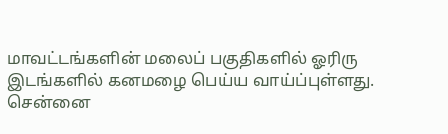மாவட்டங்களின் மலைப் பகுதிகளில் ஓரிரு இடங்களில் கனமழை பெய்ய வாய்ப்புள்ளது. சென்னை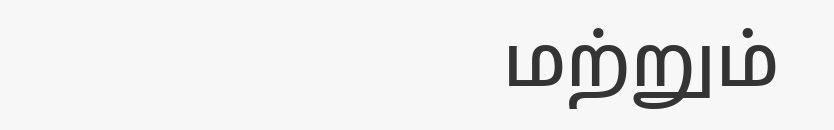மற்றும்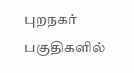புறநகர் பகுதிகளில்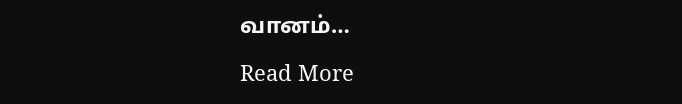வானம்…

Read More